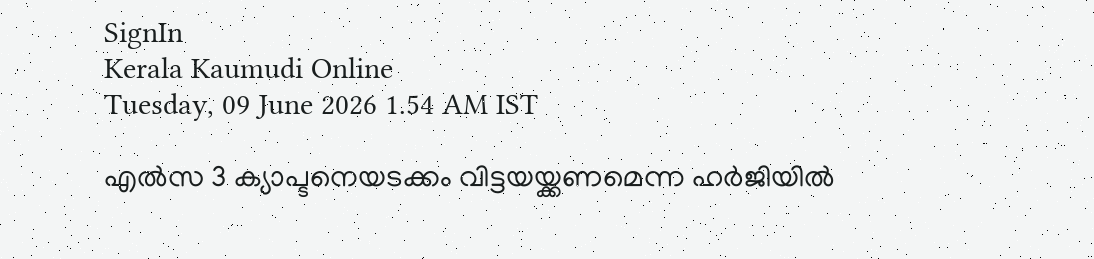SignIn
Kerala Kaumudi Online
Tuesday, 09 June 2026 1.54 AM IST

എൽസ 3 ക്യാപ്ടനെയടക്കം വിട്ടയയ്ക്കണമെന്ന ഹർജിയിൽ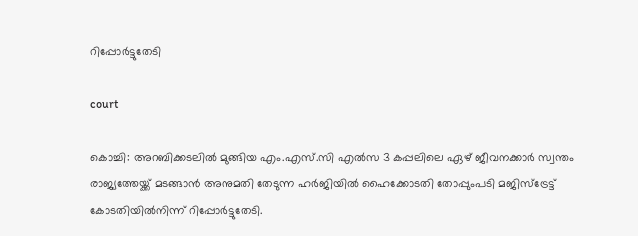റിപ്പോർട്ടുതേടി

court

കൊച്ചി: അറബിക്കടലിൽ മുങ്ങിയ എം.എസ്.സി എൽസ 3 കപ്പലിലെ ഏഴ് ജീവനക്കാർ സ്വന്തം രാജ്യത്തേയ്ക്ക് മടങ്ങാൻ അനുമതി തേടുന്ന ഹർജിയിൽ ഹൈക്കോടതി തോപ്പുംപടി മജിസ്‌ട്രേട്ട് കോടതിയിൽനിന്ന് റിപ്പോർട്ടുതേടി.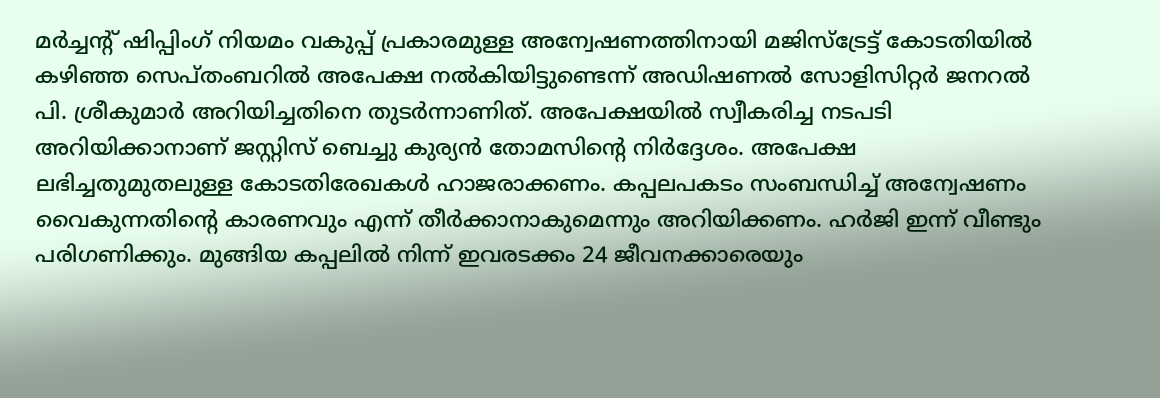മർച്ചന്റ് ഷിപ്പിംഗ് നിയമം വകുപ്പ് പ്രകാരമുള്ള അന്വേഷണത്തിനായി മജിസ്‌ട്രേട്ട് കോടതിയിൽ കഴിഞ്ഞ സെപ്തംബറിൽ അപേക്ഷ നൽകിയിട്ടുണ്ടെന്ന് അഡിഷണൽ സോളിസിറ്റർ ജനറൽ പി. ശ്രീകുമാർ അറിയിച്ചതിനെ തുടർന്നാണിത്. അപേക്ഷയിൽ സ്വീകരിച്ച നടപടി അറിയിക്കാനാണ് ജസ്റ്റിസ് ബെച്ചു കുര്യൻ തോമസിന്റെ നിർദ്ദേശം. അപേക്ഷ ലഭിച്ചതുമുതലുള്ള കോടതിരേഖകൾ ഹാജരാക്കണം. കപ്പലപകടം സംബന്ധിച്ച് അന്വേഷണം വൈകുന്നതിന്റെ കാരണവും എന്ന് തീർക്കാനാകുമെന്നും അറിയിക്കണം. ഹർജി ഇന്ന് വീണ്ടും പരിഗണിക്കും. മുങ്ങിയ കപ്പലിൽ നിന്ന് ഇവരടക്കം 24 ജീവനക്കാരെയും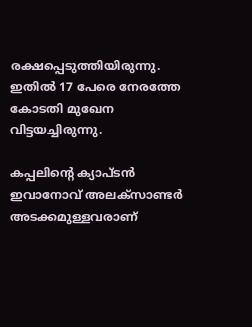രക്ഷപ്പെടുത്തിയിരുന്നു. ഇതിൽ 17 പേരെ നേരത്തേ കോടതി മുഖേന വിട്ടയച്ചിരുന്നു.

കപ്പലിന്റെ ക്യാപ്ടൻ ഇവാനോവ് അലക്‌സാണ്ടർ അടക്കമുള്ളവരാണ്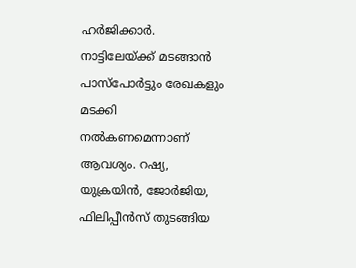ഹർജിക്കാർ. നാട്ടിലേയ്ക്ക് മടങ്ങാൻ പാസ്‌പോർട്ടും രേഖകളും മടക്കി നൽകണമെന്നാണ് ആവശ്യം. റഷ്യ, യുക്രയിൻ, ജോർജിയ, ഫിലിപ്പീൻസ് തുടങ്ങിയ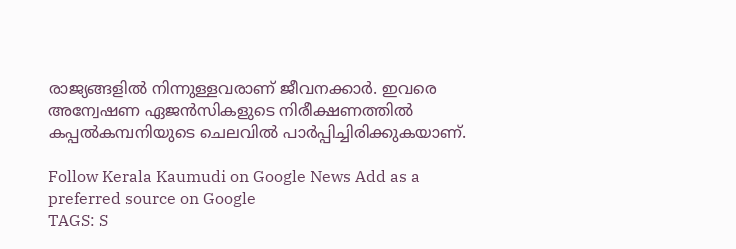രാജ്യങ്ങളിൽ നിന്നുള്ളവരാണ് ജീവനക്കാർ. ഇവരെ അന്വേഷണ ഏജൻസികളുടെ നിരീക്ഷണത്തിൽ കപ്പൽകമ്പനിയുടെ ചെലവിൽ പാർപ്പിച്ചിരിക്കുകയാണ്.

Follow Kerala Kaumudi on Google News Add as a preferred source on Google
TAGS: S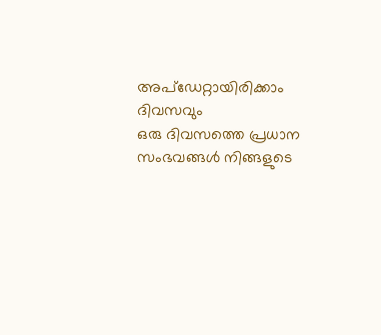അപ്ഡേറ്റായിരിക്കാം ദിവസവും
ഒരു ദിവസത്തെ പ്രധാന സംഭവങ്ങൾ നിങ്ങളുടെ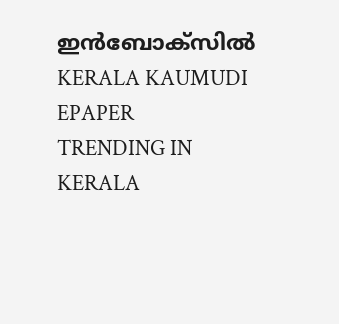ഇൻബോക്സിൽ
KERALA KAUMUDI EPAPER
TRENDING IN KERALA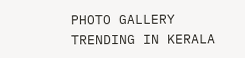PHOTO GALLERY
TRENDING IN KERALA